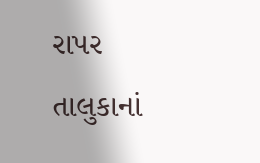રાપર તાલુકાનાં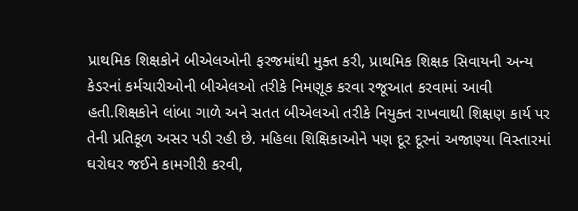પ્રાથમિક શિક્ષકોને બીએલઓની ફરજમાંથી મુક્ત કરી, પ્રાથમિક શિક્ષક સિવાયની અન્ય કેડરનાં કર્મચારીઓની બીએલઓ તરીકે નિમણૂક કરવા રજૂઆત કરવામાં આવી હતી.શિક્ષકોને લાંબા ગાળે અને સતત બીએલઓ તરીકે નિયુક્ત રાખવાથી શિક્ષણ કાર્ય પર તેની પ્રતિકૂળ અસર પડી રહી છે. મહિલા શિક્ષિકાઓને પણ દૂર દૂરનાં અજાણ્યા વિસ્તારમાં ઘરોઘર જઈને કામગીરી કરવી,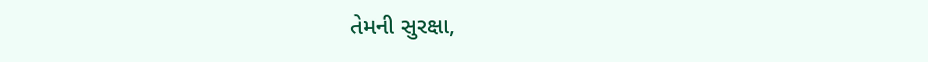તેમની સુરક્ષા,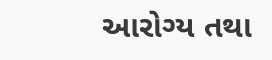આરોગ્ય તથા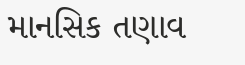માનસિક તણાવ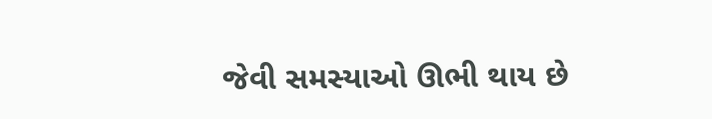જેવી સમસ્યાઓ ઊભી થાય છે